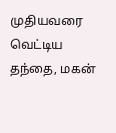முதியவரை வெட்டிய தந்தை, மகன்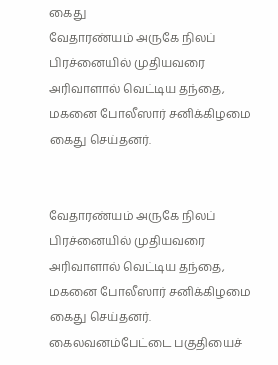கைது
வேதாரண்யம் அருகே நிலப் பிரச்னையில் முதியவரை அரிவாளால் வெட்டிய தந்தை, மகனை போலீஸார் சனிக்கிழமை கைது செய்தனர்.


வேதாரண்யம் அருகே நிலப் பிரச்னையில் முதியவரை அரிவாளால் வெட்டிய தந்தை, மகனை போலீஸார் சனிக்கிழமை கைது செய்தனர்.
கைலவனம்பேட்டை பகுதியைச்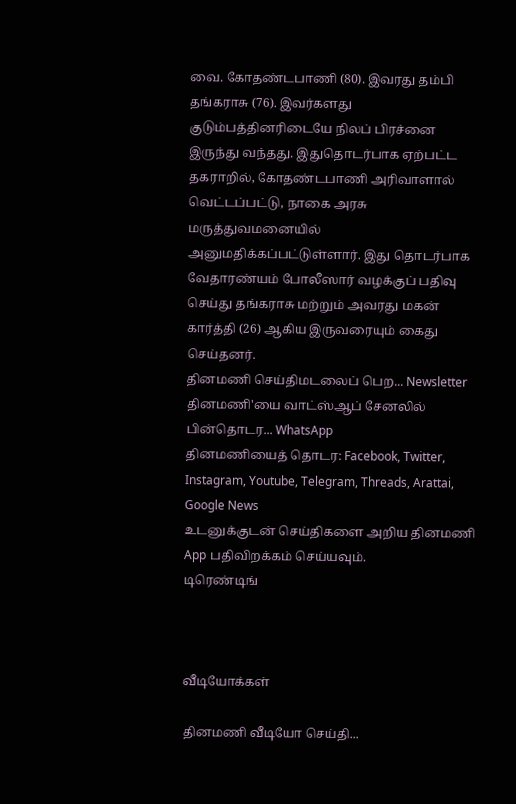வை. கோதண்டபாணி (80). இவரது தம்பி தங்கராசு (76). இவர்களது குடும்பத்தினரிடையே நிலப் பிரச்னை இருந்து வந்தது. இதுதொடர்பாக ஏற்பட்ட தகராறில், கோதண்டபாணி அரிவாளால் வெட்டப்பட்டு, நாகை அரசு மருத்துவமனையில் அனுமதிக்கப்பட்டுள்ளார். இது தொடர்பாக வேதாரண்யம் போலீஸார் வழக்குப் பதிவு செய்து தங்கராசு மற்றும் அவரது மகன் கார்த்தி (26) ஆகிய இருவரையும் கைது செய்தனர்.
தினமணி செய்திமடலைப் பெற... Newsletter
தினமணி'யை வாட்ஸ்ஆப் சேனலில் பின்தொடர... WhatsApp
தினமணியைத் தொடர: Facebook, Twitter, Instagram, Youtube, Telegram, Threads, Arattai, Google News
உடனுக்குடன் செய்திகளை அறிய தினமணி App பதிவிறக்கம் செய்யவும்.
டிரெண்டிங்



வீடியோக்கள்

தினமணி வீடியோ செய்தி...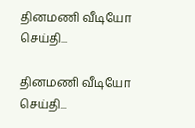தினமணி வீடியோ செய்தி...

தினமணி வீடியோ செய்தி...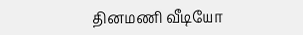தினமணி வீடியோ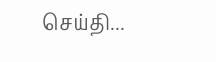செய்தி...